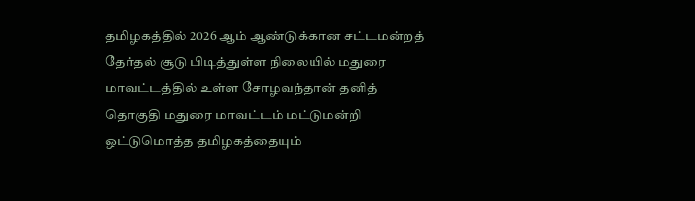தமிழகத்தில் 2026 ஆம் ஆண்டுக்கான சட்டமன்றத் தேர்தல் சூடு பிடித்துள்ள நிலையில் மதுரை மாவட்டத்தில் உள்ள சோழவந்தான் தனித் தொகுதி மதுரை மாவட்டம் மட்டுமன்றி ஒட்டுமொத்த தமிழகத்தையும்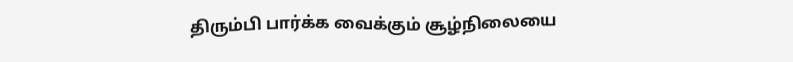திரும்பி பார்க்க வைக்கும் சூழ்நிலையை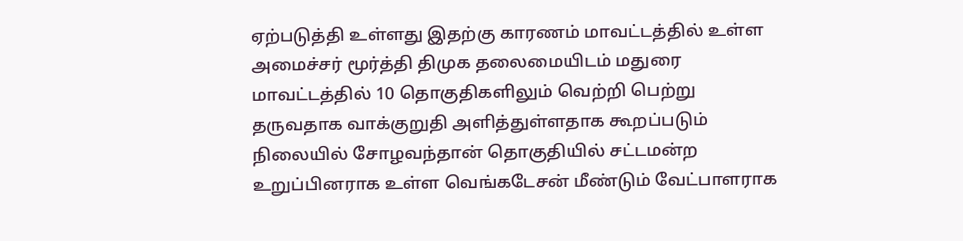ஏற்படுத்தி உள்ளது இதற்கு காரணம் மாவட்டத்தில் உள்ள அமைச்சர் மூர்த்தி திமுக தலைமையிடம் மதுரை மாவட்டத்தில் 10 தொகுதிகளிலும் வெற்றி பெற்று தருவதாக வாக்குறுதி அளித்துள்ளதாக கூறப்படும் நிலையில் சோழவந்தான் தொகுதியில் சட்டமன்ற உறுப்பினராக உள்ள வெங்கடேசன் மீண்டும் வேட்பாளராக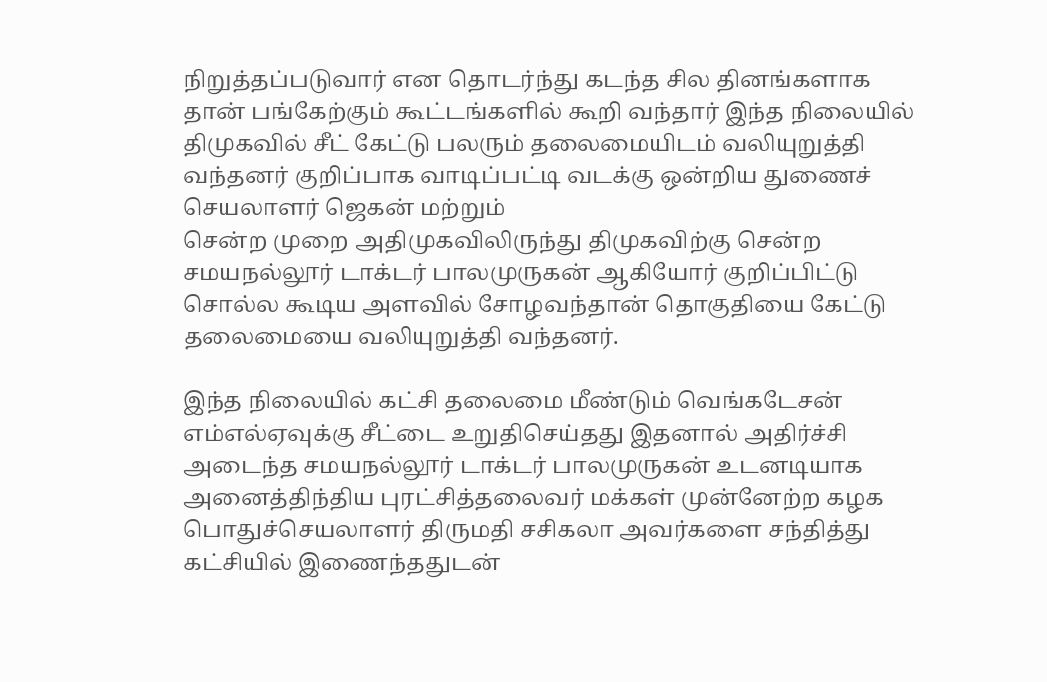நிறுத்தப்படுவார் என தொடர்ந்து கடந்த சில தினங்களாக தான் பங்கேற்கும் கூட்டங்களில் கூறி வந்தார் இந்த நிலையில் திமுகவில் சீட் கேட்டு பலரும் தலைமையிடம் வலியுறுத்தி வந்தனர் குறிப்பாக வாடிப்பட்டி வடக்கு ஒன்றிய துணைச் செயலாளர் ஜெகன் மற்றும்
சென்ற முறை அதிமுகவிலிருந்து திமுகவிற்கு சென்ற சமயநல்லூர் டாக்டர் பாலமுருகன் ஆகியோர் குறிப்பிட்டு சொல்ல கூடிய அளவில் சோழவந்தான் தொகுதியை கேட்டு தலைமையை வலியுறுத்தி வந்தனர்.

இந்த நிலையில் கட்சி தலைமை மீண்டும் வெங்கடேசன் எம்எல்ஏவுக்கு சீட்டை உறுதிசெய்தது இதனால் அதிர்ச்சி அடைந்த சமயநல்லூர் டாக்டர் பாலமுருகன் உடனடியாக அனைத்திந்திய புரட்சித்தலைவர் மக்கள் முன்னேற்ற கழக பொதுச்செயலாளர் திருமதி சசிகலா அவர்களை சந்தித்து கட்சியில் இணைந்ததுடன்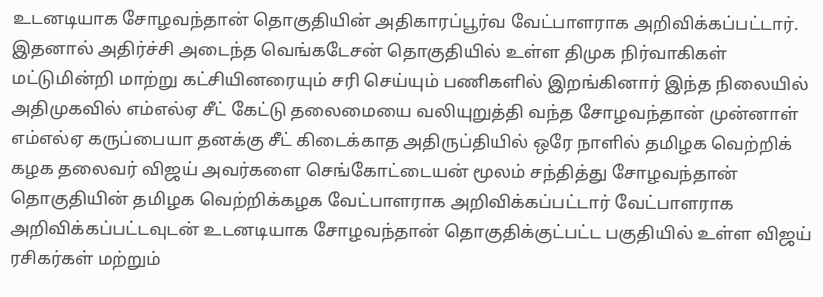உடனடியாக சோழவந்தான் தொகுதியின் அதிகாரப்பூர்வ வேட்பாளராக அறிவிக்கப்பட்டார்.
இதனால் அதிர்ச்சி அடைந்த வெங்கடேசன் தொகுதியில் உள்ள திமுக நிர்வாகிகள் மட்டுமின்றி மாற்று கட்சியினரையும் சரி செய்யும் பணிகளில் இறங்கினார் இந்த நிலையில் அதிமுகவில் எம்எல்ஏ சீட் கேட்டு தலைமையை வலியுறுத்தி வந்த சோழவந்தான் முன்னாள் எம்எல்ஏ கருப்பையா தனக்கு சீட் கிடைக்காத அதிருப்தியில் ஒரே நாளில் தமிழக வெற்றிக் கழக தலைவர் விஜய் அவர்களை செங்கோட்டையன் மூலம் சந்தித்து சோழவந்தான் தொகுதியின் தமிழக வெற்றிக்கழக வேட்பாளராக அறிவிக்கப்பட்டார் வேட்பாளராக அறிவிக்கப்பட்டவுடன் உடனடியாக சோழவந்தான் தொகுதிக்குட்பட்ட பகுதியில் உள்ள விஜய் ரசிகர்கள் மற்றும்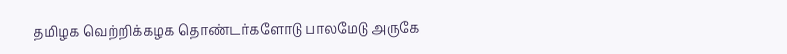தமிழக வெற்றிக்கழக தொண்டர்களோடு பாலமேடு அருகே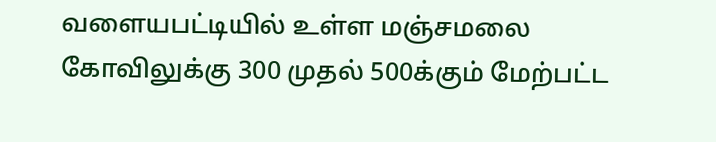வளையபட்டியில் உள்ள மஞ்சமலை கோவிலுக்கு 300 முதல் 500க்கும் மேற்பட்ட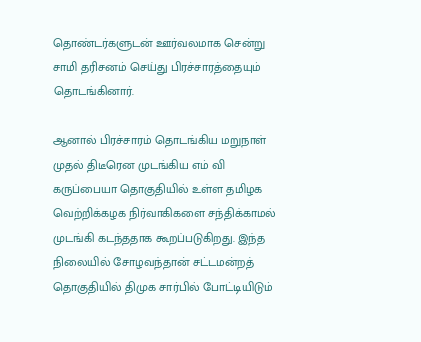தொண்டர்களுடன் ஊர்வலமாக சென்று சாமி தரிசனம் செய்து பிரச்சாரத்தையும் தொடங்கினார்.

ஆனால் பிரச்சாரம் தொடங்கிய மறுநாள் முதல் திடீரென முடங்கிய எம் வி கருப்பையா தொகுதியில் உள்ள தமிழக வெற்றிக்கழக நிர்வாகிகளை சந்திக்காமல் முடங்கி கடந்ததாக கூறப்படுகிறது. இந்த நிலையில் சோழவந்தான் சட்டமன்றத் தொகுதியில் திமுக சார்பில் போட்டியிடும்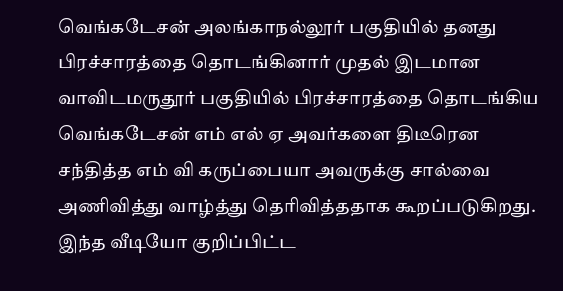வெங்கடேசன் அலங்காநல்லூர் பகுதியில் தனது பிரச்சாரத்தை தொடங்கினார் முதல் இடமான வாவிடமருதூர் பகுதியில் பிரச்சாரத்தை தொடங்கிய வெங்கடேசன் எம் எல் ஏ அவர்களை திடீரென சந்தித்த எம் வி கருப்பையா அவருக்கு சால்வை அணிவித்து வாழ்த்து தெரிவித்ததாக கூறப்படுகிறது.
இந்த வீடியோ குறிப்பிட்ட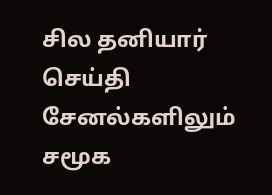சில தனியார் செய்தி சேனல்களிலும் சமூக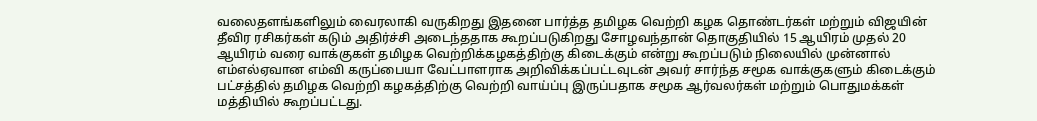வலைதளங்களிலும் வைரலாகி வருகிறது இதனை பார்த்த தமிழக வெற்றி கழக தொண்டர்கள் மற்றும் விஜயின் தீவிர ரசிகர்கள் கடும் அதிர்ச்சி அடைந்ததாக கூறப்படுகிறது சோழவந்தான் தொகுதியில் 15 ஆயிரம் முதல் 20 ஆயிரம் வரை வாக்குகள் தமிழக வெற்றிக்கழகத்திற்கு கிடைக்கும் என்று கூறப்படும் நிலையில் முன்னால் எம்எல்ஏவான எம்வி கருப்பையா வேட்பாளராக அறிவிக்கப்பட்டவுடன் அவர் சார்ந்த சமூக வாக்குகளும் கிடைக்கும் பட்சத்தில் தமிழக வெற்றி கழகத்திற்கு வெற்றி வாய்ப்பு இருப்பதாக சமூக ஆர்வலர்கள் மற்றும் பொதுமக்கள் மத்தியில் கூறப்பட்டது.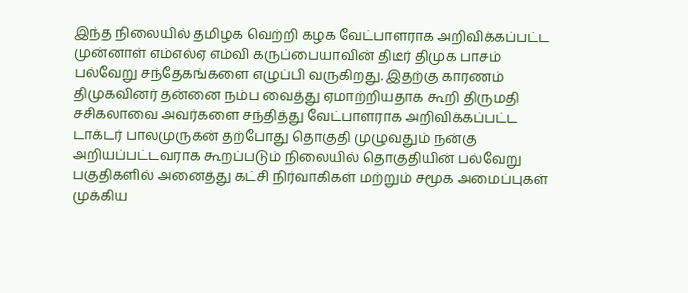இந்த நிலையில் தமிழக வெற்றி கழக வேட்பாளராக அறிவிக்கப்பட்ட முன்னாள் எம்எல்ஏ எம்வி கருப்பையாவின் திடீர் திமுக பாசம் பல்வேறு சந்தேகங்களை எழுப்பி வருகிறது. இதற்கு காரணம் திமுகவினர் தன்னை நம்ப வைத்து ஏமாற்றியதாக கூறி திருமதி சசிகலாவை அவர்களை சந்தித்து வேட்பாளராக அறிவிக்கப்பட்ட டாக்டர் பாலமுருகன் தற்போது தொகுதி முழுவதும் நன்கு அறியப்பட்டவராக கூறப்படும் நிலையில் தொகுதியின் பல்வேறு பகுதிகளில் அனைத்து கட்சி நிர்வாகிகள் மற்றும் சமூக அமைப்புகள் முக்கிய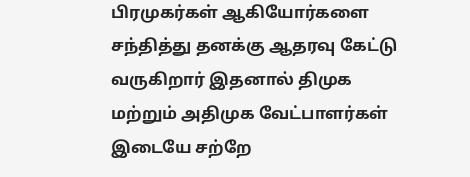பிரமுகர்கள் ஆகியோர்களை சந்தித்து தனக்கு ஆதரவு கேட்டு வருகிறார் இதனால் திமுக மற்றும் அதிமுக வேட்பாளர்கள் இடையே சற்றே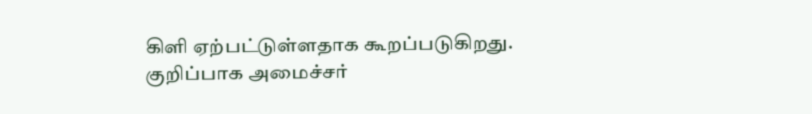கிளி ஏற்பட்டுள்ளதாக கூறப்படுகிறது.
குறிப்பாக அமைச்சர்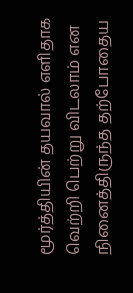மூர்த்தியின் தயவால் எளிதாக வெற்றி பெற்று விடலாம் என நினைத்திருந்த தற்போதைய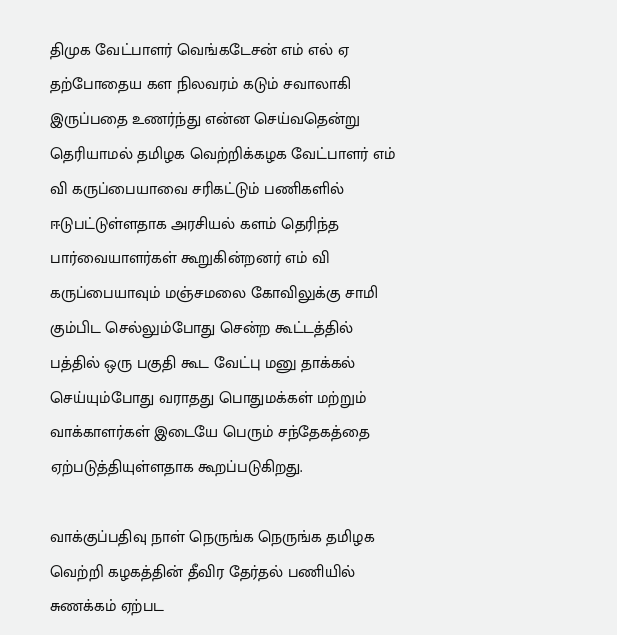திமுக வேட்பாளர் வெங்கடேசன் எம் எல் ஏ தற்போதைய கள நிலவரம் கடும் சவாலாகி இருப்பதை உணர்ந்து என்ன செய்வதென்று தெரியாமல் தமிழக வெற்றிக்கழக வேட்பாளர் எம் வி கருப்பையாவை சரிகட்டும் பணிகளில் ஈடுபட்டுள்ளதாக அரசியல் களம் தெரிந்த பார்வையாளர்கள் கூறுகின்றனர் எம் வி கருப்பையாவும் மஞ்சமலை கோவிலுக்கு சாமி கும்பிட செல்லும்போது சென்ற கூட்டத்தில் பத்தில் ஒரு பகுதி கூட வேட்பு மனு தாக்கல் செய்யும்போது வராதது பொதுமக்கள் மற்றும் வாக்காளர்கள் இடையே பெரும் சந்தேகத்தை ஏற்படுத்தியுள்ளதாக கூறப்படுகிறது.

வாக்குப்பதிவு நாள் நெருங்க நெருங்க தமிழக வெற்றி கழகத்தின் தீவிர தேர்தல் பணியில் சுணக்கம் ஏற்பட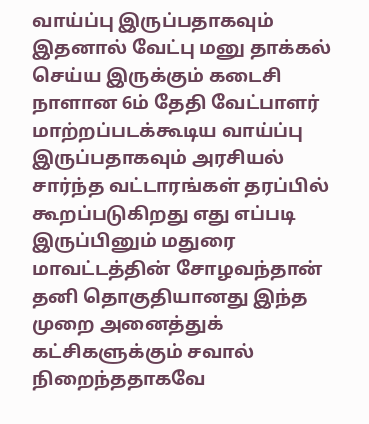வாய்ப்பு இருப்பதாகவும் இதனால் வேட்பு மனு தாக்கல் செய்ய இருக்கும் கடைசி நாளான 6ம் தேதி வேட்பாளர் மாற்றப்படக்கூடிய வாய்ப்பு இருப்பதாகவும் அரசியல் சார்ந்த வட்டாரங்கள் தரப்பில் கூறப்படுகிறது எது எப்படி இருப்பினும் மதுரை மாவட்டத்தின் சோழவந்தான் தனி தொகுதியானது இந்த முறை அனைத்துக் கட்சிகளுக்கும் சவால் நிறைந்ததாகவே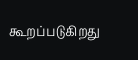கூறப்படுகிறது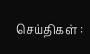செய்திகள் :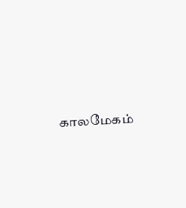காலமேகம்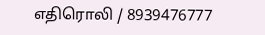எதிரொலி / 8939476777